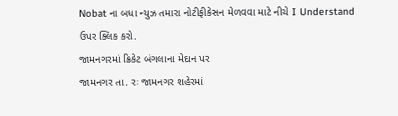Nobat ના બધા ન્યુઝ તમારા નોટીફીકેસન મેળવવા માટે નીચે I Understand ઉપર ક્લિક કરો.
જામનગરમાં ક્રિકેટ બંગલાના મેદાન પર
જામનગર તા. રઃ જામનગર શહેરમાં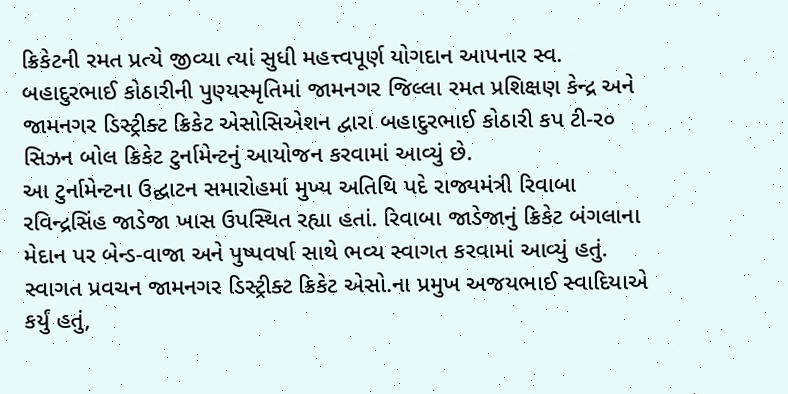ક્રિકેટની રમત પ્રત્યે જીવ્યા ત્યાં સુધી મહત્ત્વપૂર્ણ યોગદાન આપનાર સ્વ. બહાદુરભાઈ કોઠારીની પુણ્યસ્મૃતિમાં જામનગર જિલ્લા રમત પ્રશિક્ષણ કેન્દ્ર અને જામનગર ડિસ્ટ્રીક્ટ ક્રિકેટ એસોસિએશન દ્વારા બહાદુરભાઈ કોઠારી કપ ટી-ર૦ સિઝન બોલ ક્રિકેટ ટુર્નામેન્ટનું આયોજન કરવામાં આવ્યું છે.
આ ટુર્નામેન્ટના ઉદ્ઘાટન સમારોહમાં મુખ્ય અતિથિ પદે રાજ્યમંત્રી રિવાબા રવિન્દ્રસિંહ જાડેજા ખાસ ઉપસ્થિત રહ્યા હતાં. રિવાબા જાડેજાનું ક્રિકેટ બંગલાના મેદાન પર બેન્ડ-વાજા અને પુષ્પવર્ષા સાથે ભવ્ય સ્વાગત કરવામાં આવ્યું હતું.
સ્વાગત પ્રવચન જામનગર ડિસ્ટ્રીક્ટ ક્રિકેટ એસો.ના પ્રમુખ અજયભાઈ સ્વાદિયાએ કર્યું હતું,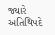જ્યારે અતિથિપદે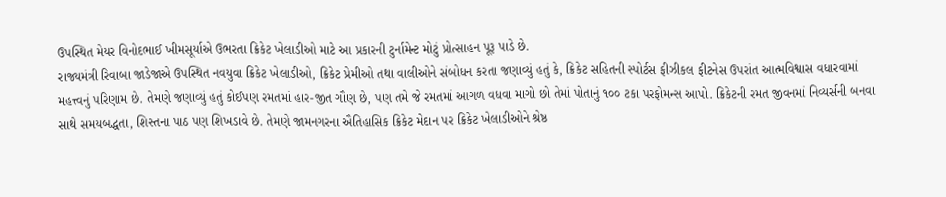ઉપસ્થિત મેયર વિનોદભાઈ ખીમસૂર્યાએ ઉભરતા ક્રિકેટ ખેલાડીઓ માટે આ પ્રકારની ટુર્નામેન્ટ મોટું પ્રોત્સાહન પૂરૂ પાડે છે.
રાજ્યમંત્રી રિવાબા જાડેજાએ ઉપસ્થિત નવયુવા ક્રિકેટ ખેલાડીઓ, ક્રિકેટ પ્રેમીઓ તથા વાલીઓને સંબોધન કરતા જણાવ્યું હતું કે, ક્રિકેટ સહિતની સ્પોર્ટસ ફીઝીકલ ફીટનેસ ઉપરાંત આત્મવિશ્વાસ વધારવામાં મહત્ત્વનું પરિણામ છે. તેમણે જણાવ્યું હતું કોઈપણ રમતમાં હાર-જીત ગૌણ છે, પણ તમે જે રમતમાં આગળ વધવા માગો છો તેમાં પોતાનું ૧૦૦ ટકા પરફોમન્સ આપો. ક્રિકેટની રમત જીવનમાં નિવ્યર્સની બનવા સાથે સમયબદ્ધતા, શિસ્તના પાઠ પણ શિખડાવે છે. તેમણે જામનગરના ઐતિહાસિક ક્રિકેટ મેદાન પર ક્રિકેટ ખેલાડીઓને શ્રેષ્ઠ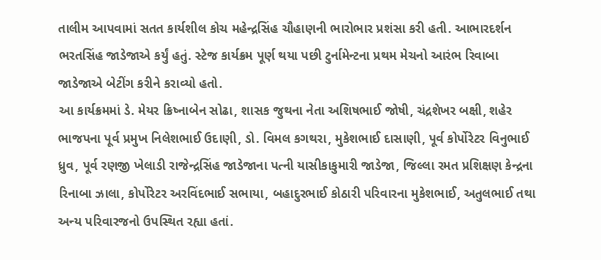તાલીમ આપવામાં સતત કાર્યશીલ કોચ મહેન્દ્રસિંહ ચૌહાણની ભારોભાર પ્રશંસા કરી હતી. આભારદર્શન ભરતસિંહ જાડેજાએ કર્યું હતું. સ્ટેજ કાર્યક્રમ પૂર્ણ થયા પછી ટુર્નામેન્ટના પ્રથમ મેચનો આરંભ રિવાબા જાડેજાએ બેટીંગ કરીને કરાવ્યો હતો.
આ કાર્યક્રમમાં ડે. મેયર ક્રિષ્નાબેન સોઢા, શાસક જુથના નેતા અશિષભાઈ જોષી, ચંદ્રશેખર બક્ષી, શહેર ભાજપના પૂર્વ પ્રમુખ નિલેશભાઈ ઉદાણી, ડો. વિમલ કગથરા, મુકેશભાઈ દાસાણી, પૂર્વ કોર્પોરેટર વિનુભાઈ ધ્રુવ, પૂર્વ રણજી ખેલાડી રાજેન્દ્રસિંહ જાડેજાના પત્ની યાસીકાકુમારી જાડેજા, જિલ્લા રમત પ્રશિક્ષણ કેન્દ્રના રિનાબા ઝાલા, કોર્પોરેટર અરવિંદભાઈ સભાયા, બહાદુરભાઈ કોઠારી પરિવારના મુકેશભાઈ, અતુલભાઈ તથા અન્ય પરિવારજનો ઉપસ્થિત રહ્યા હતાં.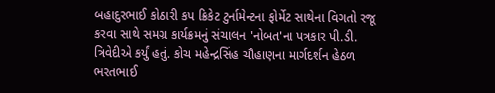બહાદુરભાઈ કોઠારી કપ ક્રિકેટ ટુર્નામેન્ટના ફોર્મેટ સાથેના વિગતો રજૂ કરવા સાથે સમગ્ર કાર્યક્રમનું સંચાલન 'નોબત'ના પત્રકાર પી.ડી. ત્રિવેદીએ કર્યું હતું. કોચ મહેન્દ્રસિંહ ચૌહાણના માર્ગદર્શન હેઠળ ભરતભાઈ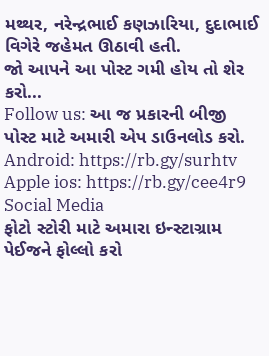મથ્થર, નરેન્દ્રભાઈ કણઝારિયા, દુદાભાઈ વિગેરે જહેમત ઊઠાવી હતી.
જો આપને આ પોસ્ટ ગમી હોય તો શેર કરો...
Follow us: આ જ પ્રકારની બીજી પોસ્ટ માટે અમારી એપ ડાઉનલોડ કરો.
Android: https://rb.gy/surhtv
Apple ios: https://rb.gy/cee4r9
Social Media
ફોટો સ્ટોરી માટે અમારા ઇન્સ્ટાગ્રામ પેઈજને ફોલ્લો કરો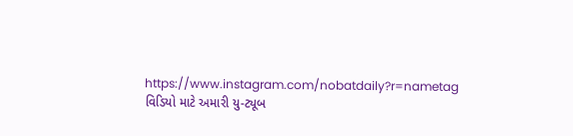https://www.instagram.com/nobatdaily?r=nametag
વિડિયો માટે અમારી યુ-ટ્યૂબ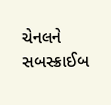ચેનલને સબસ્ક્રાઈબ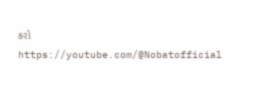કરો
https://youtube.com/@Nobatofficial